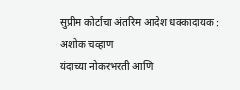सुप्रीम कोर्टाचा अंतरिम आदेश धक्कादायक : अशोक चव्हाण
यंदाच्या नोकरभरती आणि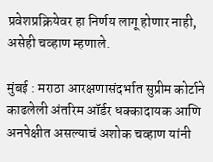प्रवेशप्रक्रियेवर हा निर्णय लागू होणार नाही, असेही चव्हाण म्हणाले.

मुंबई : मराठा आरक्षणासंदर्भात सुप्रीम कोर्टाने काढलेली अंतरिम ऑर्डर धक्कादायक आणि अनपेक्षीत असल्याचं अशोक चव्हाण यांनी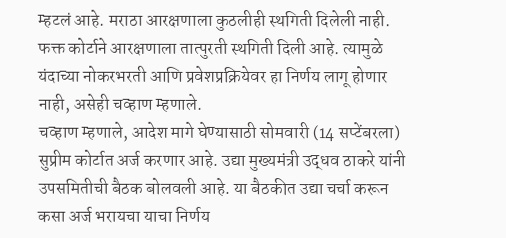म्हटलं आहे. मराठा आरक्षणाला कुठलीही स्थगिती दिलेली नाही. फक्त कोर्टाने आरक्षणाला तात्पुरती स्थगिती दिली आहे. त्यामुळे यंदाच्या नोकरभरती आणि प्रवेशप्रक्रियेवर हा निर्णय लागू होणार नाही, असेही चव्हाण म्हणाले.
चव्हाण म्हणाले, आदेश मागे घेण्यासाठी सोमवारी (14 सप्टेंबरला) सुप्रीम कोर्टात अर्ज करणार आहे. उद्या मुख्यमंत्री उद्धव ठाकरे यांनी उपसमितीची बैठक बोलवली आहे. या बैठकीत उद्या चर्चा करून कसा अर्ज भरायचा याचा निर्णय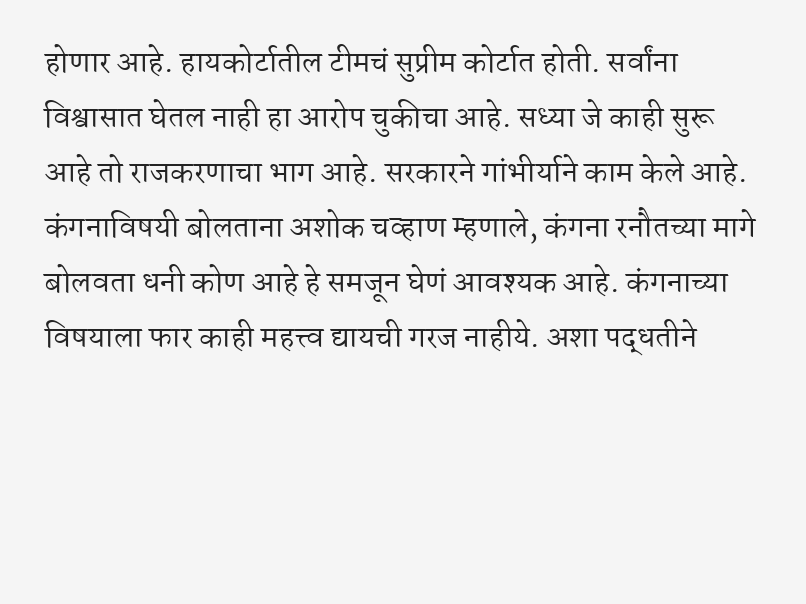होणार आहे. हायकोर्टातील टीमचं सुप्रीम कोर्टात होती. सर्वांना विश्वासात घेतल नाही हा आरोप चुकीचा आहे. सध्या जे काही सुरू आहे तो राजकरणाचा भाग आहे. सरकारने गांभीर्याने काम केले आहे.
कंगनाविषयी बोलताना अशोक चव्हाण म्हणाले, कंगना रनौतच्या मागे बोलवता धनी कोण आहे हे समजून घेणं आवश्यक आहे. कंगनाच्या विषयाला फार काही महत्त्व द्यायची गरज नाहीये. अशा पद्धतीने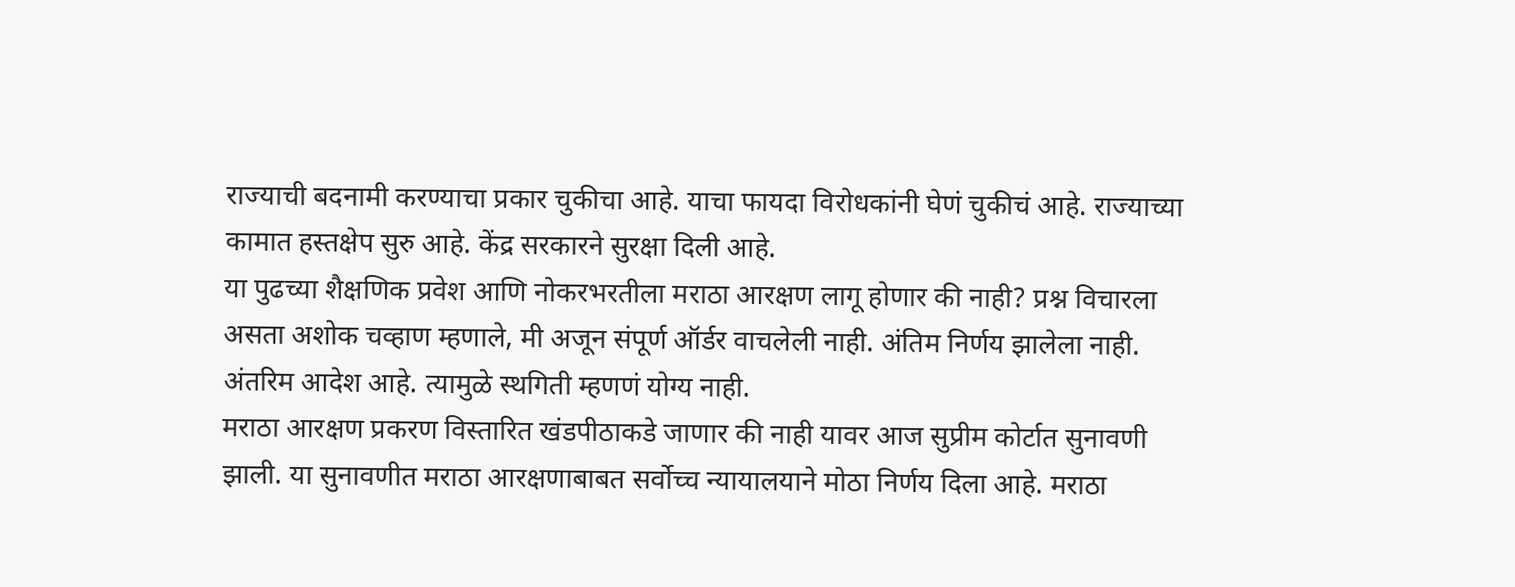राज्याची बदनामी करण्याचा प्रकार चुकीचा आहे. याचा फायदा विरोधकांनी घेणं चुकीचं आहे. राज्याच्या कामात हस्तक्षेप सुरु आहे. केंद्र सरकारने सुरक्षा दिली आहे.
या पुढच्या शैक्षणिक प्रवेश आणि नोकरभरतीला मराठा आरक्षण लागू होणार की नाही? प्रश्न विचारला असता अशोक चव्हाण म्हणाले, मी अजून संपूर्ण ऑर्डर वाचलेली नाही. अंतिम निर्णय झालेला नाही. अंतरिम आदेश आहे. त्यामुळे स्थगिती म्हणणं योग्य नाही.
मराठा आरक्षण प्रकरण विस्तारित खंडपीठाकडे जाणार की नाही यावर आज सुप्रीम कोर्टात सुनावणी झाली. या सुनावणीत मराठा आरक्षणाबाबत सर्वोच्च न्यायालयाने मोठा निर्णय दिला आहे. मराठा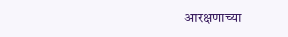आरक्षणाच्या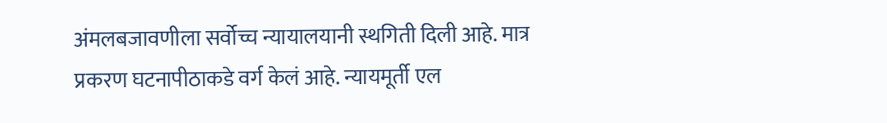अंमलबजावणीला सर्वोच्च न्यायालयानी स्थगिती दिली आहे. मात्र प्रकरण घटनापीठाकडे वर्ग केलं आहे. न्यायमूर्ती एल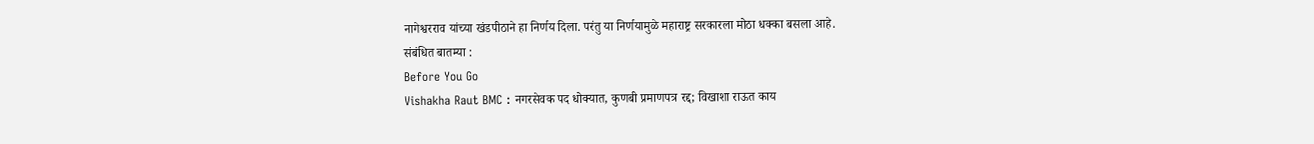नागेश्वरराव यांच्या खंडपीठाने हा निर्णय दिला. परंतु या निर्णयामुळे महाराष्ट्र सरकारला मोठा धक्का बसला आहे.
संबंधित बातम्या :
Before You Go
Vishakha Raut BMC : नगरसेवक पद धोक्यात, कुणबी प्रमाणपत्र रद्द; विखाशा राऊत काय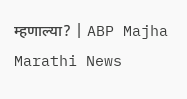म्हणाल्या? | ABP Majha Marathi News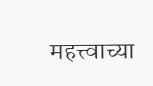महत्त्वाच्या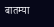बातम्या